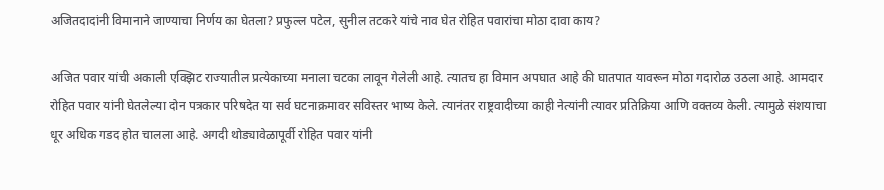अजितदादांनी विमानाने जाण्याचा निर्णय का घेतला? प्रफुल्ल पटेल, सुनील तटकरे यांचे नाव घेत रोहित पवारांचा मोठा दावा काय?

अजित पवार यांची अकाली एक्झिट राज्यातील प्रत्येकाच्या मनाला चटका लावून गेलेली आहे. त्यातच हा विमान अपघात आहे की घातपात यावरून मोठा गदारोळ उठला आहे. आमदार रोहित पवार यांनी घेतलेल्या दोन पत्रकार परिषदेत या सर्व घटनाक्रमावर सविस्तर भाष्य केले. त्यानंतर राष्ट्रवादीच्या काही नेत्यांनी त्यावर प्रतिक्रिया आणि वक्तव्य केली. त्यामुळे संशयाचा धूर अधिक गडद होत चालला आहे. अगदी थोड्यावेळापूर्वी रोहित पवार यांनी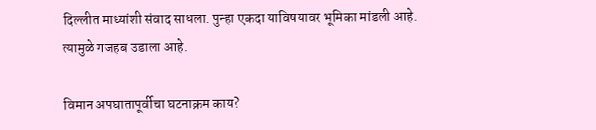दिल्लीत माध्यांशी संवाद साधला. पुन्हा एकदा याविषयावर भूमिका मांडली आहे. त्यामुळे गजहब उडाला आहे.

विमान अपघातापूर्वीचा घटनाक्रम काय?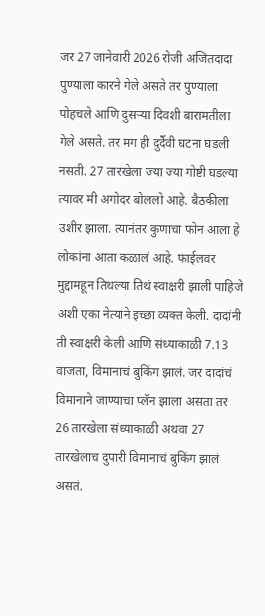जर 27 जानेवारी 2026 रोजी अजितदादा पुण्याला कारने गेले असते तर पुण्याला पोहचले आणि दुसऱ्या दिवशी बारामतीला गेले असते. तर मग ही दुर्दैवी घटना घडली नसती. 27 तारखेला ज्या ज्या गोष्टी घडल्या त्यावर मी अगोदर बोललो आहे. बैठकीला उशीर झाला. त्यानंतर कुणाचा फोन आला हे लोकांना आता कळालं आहे. फाईलवर मुद्दामहून तिथल्या तिथं स्वाक्षरी झाली पाहिजे अशी एका नेत्याने इच्छा व्यक्त केली. दादांनी ती स्वाक्षरी केली आणि संध्याकाळी 7.13 वाजता, विमानाचं बुकिंग झालं. जर दादांचं विमानाने जाण्याचा प्लॅन झाला असता तर 26 तारखेला संध्याकाळी अथवा 27 तारखेलाच दुपारी विमानाचं बुकिंग झालं असतं.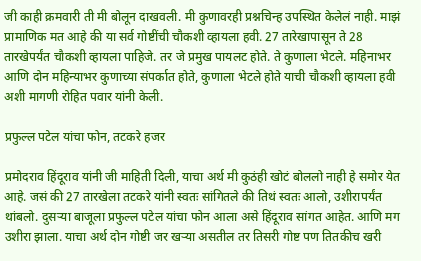जी काही क्रमवारी ती मी बोलून दाखवली. मी कुणावरही प्रश्नचिन्ह उपस्थित केलेलं नाही. माझं प्रामाणिक मत आहे की या सर्व गोष्टींची चौकशी व्हायला हवी. 27 तारेखापासून ते 28 तारखेपर्यंत चौकशी व्हायला पाहिजे. तर जे प्रमुख पायलट होते. ते कुणाला भेटले. महिनाभर आणि दोन महिन्याभर कुणाच्या संपर्कात होते, कुणाला भेटले होते याची चौकशी व्हायला हवी अशी मागणी रोहित पवार यांनी केली.

प्रफुल्ल पटेल यांचा फोन, तटकरे हजर

प्रमोदराव हिंदूराव यांनी जी माहिती दिली, याचा अर्थ मी कुठंही खोटं बोललो नाही हे समोर येत आहे. जसं की 27 तारखेला तटकरे यांनी स्वतः सांगितले की तिथं स्वतः आलो, उशीरापर्यंत थांबलो. दुसर्‍या बाजूला प्रफुल्ल पटेल यांचा फोन आला असे हिंदूराव सांगत आहेत. आणि मग उशीरा झाला. याचा अर्थ दोन गोष्टी जर खऱ्या असतील तर तिसरी गोष्ट पण तितकीच खरी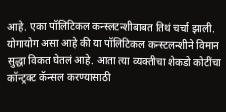आहे. एका पॉलिटिकल कन्स्लटन्शीबाबत तिथं चर्चा झाली. योगायोग असा आहे की या पॉलिटिकल कन्स्टलन्शीने विमान सुद्धा विकत घेतलं आहे. आता त्या व्यक्तीचा शेकडो कोटींचा कॉन्ट्रक्ट कॅन्सल करण्यासाठी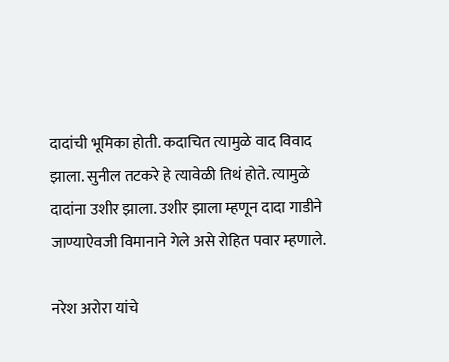दादांची भूमिका होती. कदाचित त्यामुळे वाद विवाद झाला. सुनील तटकरे हे त्यावेळी तिथं होते. त्यामुळे दादांना उशीर झाला. उशीर झाला म्हणून दादा गाडीने जाण्याऐवजी विमानाने गेले असे रोहित पवार म्हणाले.

नरेश अरोरा यांचे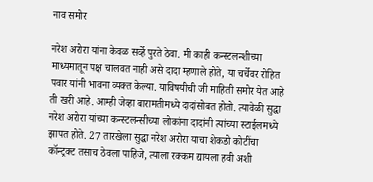नाव समोर

नरेश अरोरा यांना केवळ सर्व्हे पुरते ठेवा. मी काही कन्स्टलन्शीच्या माध्यमातून पक्ष चालवत नाही असे दादा म्हणाले होते, या चर्चेवर रोहित पवार यांनी भावना व्यक्त केल्या. याविषयीची जी माहिती समोर येत आहे ती खरी आहे. आम्ही जेव्हा बारामतीमध्ये दादांसोबत होतो. त्यावेळी सुद्धा नरेश अरोरा यांच्या कन्स्टलन्सीच्या लोकांना दादांनी त्यांच्या स्टाईलमध्ये झापत होते. 27 तारखेला सुद्धा नरेश अरोरा याचा शेकडो कोटींचा कॉन्ट्रक्ट तसाच ठेवला पाहिजे, त्याला रक्कम द्यायला हवी अशी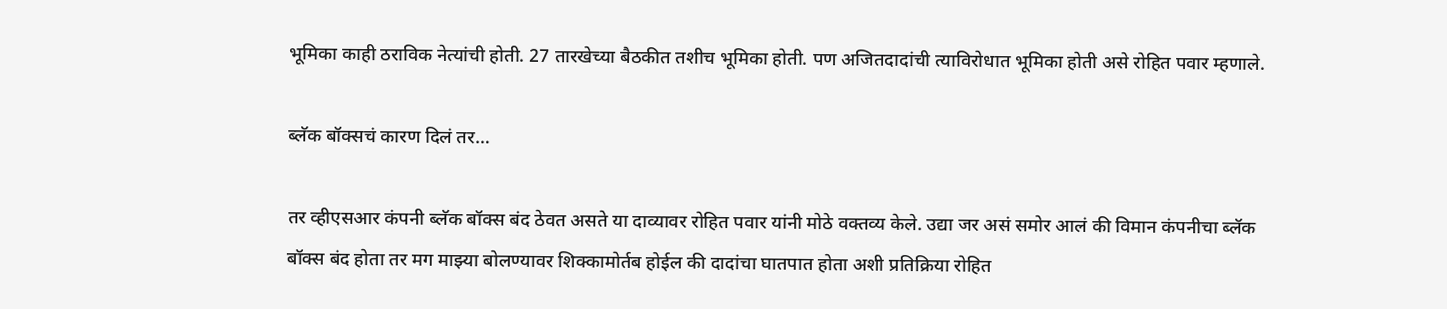भूमिका काही ठराविक नेत्यांची होती. 27 तारखेच्या बैठकीत तशीच भूमिका होती. पण अजितदादांची त्याविरोधात भूमिका होती असे रोहित पवार म्हणाले.

ब्लॅक बॉक्सचं कारण दिलं तर…

तर व्हीएसआर कंपनी ब्लॅक बॉक्स बंद ठेवत असते या दाव्यावर रोहित पवार यांनी मोठे वक्तव्य केले. उद्या जर असं समोर आलं की विमान कंपनीचा ब्लॅक बॉक्स बंद होता तर मग माझ्या बोलण्यावर शिक्कामोर्तब होईल की दादांचा घातपात होता अशी प्रतिक्रिया रोहित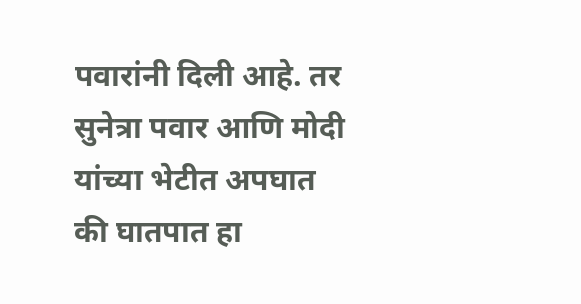पवारांनी दिली आहे. तर सुनेत्रा पवार आणि मोदी यांच्या भेटीत अपघात की घातपात हा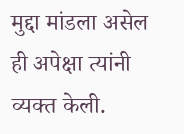मुद्दा मांडला असेल ही अपेक्षा त्यांनी व्यक्त केली.